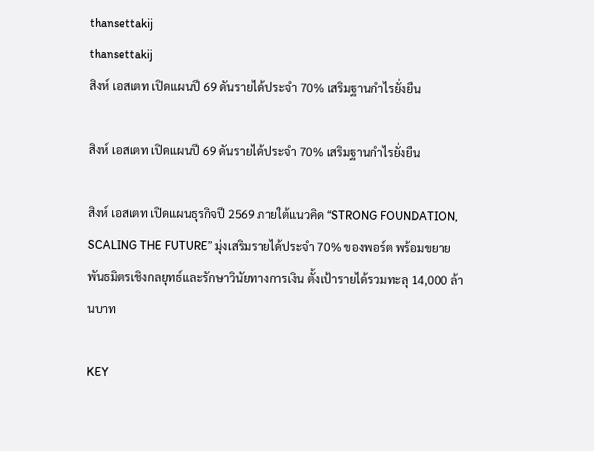thansettakij
thansettakij
สิงห์ เอสเตท เปิดแผนปี 69 ดันรายได้ประจำ 70% เสริมฐานกำไรยั่งยืน

สิงห์ เอสเตท เปิดแผนปี 69 ดันรายได้ประจำ 70% เสริมฐานกำไรยั่งยืน

สิงห์ เอสเตท เปิดแผนธุรกิจปี 2569 ภายใต้แนวคิด “STRONG FOUNDATION, SCALING THE FUTURE” มุ่งเสริมรายได้ประจำ 70% ของพอร์ต พร้อมขยายพันธมิตรเชิงกลยุทธ์และรักษาวินัยทางการเงิน ตั้งเป้ารายได้รวมทะลุ 14,000 ล้านบาท

KEY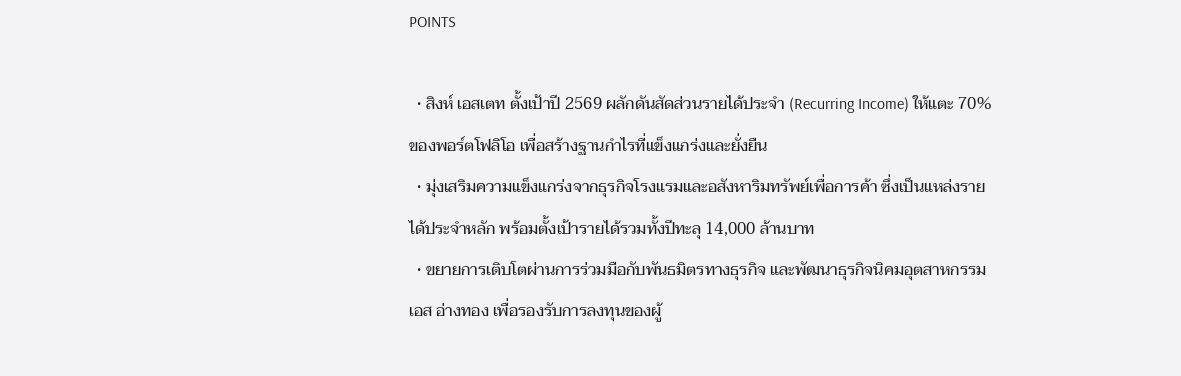POINTS

  • สิงห์ เอสเตท ตั้งเป้าปี 2569 ผลักดันสัดส่วนรายได้ประจำ (Recurring Income) ให้แตะ 70% ของพอร์ตโฟลิโอ เพื่อสร้างฐานกำไรที่แข็งแกร่งและยั่งยืน
  • มุ่งเสริมความแข็งแกร่งจากธุรกิจโรงแรมและอสังหาริมทรัพย์เพื่อการค้า ซึ่งเป็นแหล่งรายได้ประจำหลัก พร้อมตั้งเป้ารายได้รวมทั้งปีทะลุ 14,000 ล้านบาท
  • ขยายการเติบโตผ่านการร่วมมือกับพันธมิตรทางธุรกิจ และพัฒนาธุรกิจนิคมอุตสาหกรรม เอส อ่างทอง เพื่อรองรับการลงทุนของผู้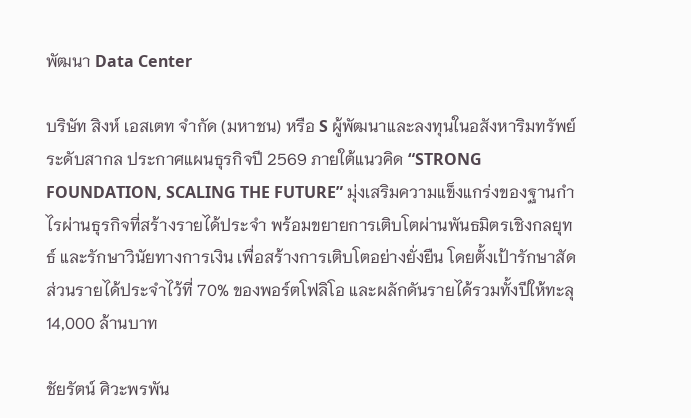พัฒนา Data Center

บริษัท สิงห์ เอสเตท จำกัด (มหาชน) หรือ S ผู้พัฒนาและลงทุนในอสังหาริมทรัพย์ระดับสากล ประกาศแผนธุรกิจปี 2569 ภายใต้แนวคิด “STRONG FOUNDATION, SCALING THE FUTURE” มุ่งเสริมความแข็งแกร่งของฐานกำไรผ่านธุรกิจที่สร้างรายได้ประจำ พร้อมขยายการเติบโตผ่านพันธมิตรเชิงกลยุทธ์ และรักษาวินัยทางการเงิน เพื่อสร้างการเติบโตอย่างยั่งยืน โดยตั้งเป้ารักษาสัดส่วนรายได้ประจำไว้ที่ 70% ของพอร์ตโฟลิโอ และผลักดันรายได้รวมทั้งปีให้ทะลุ 14,000 ล้านบาท

ชัยรัตน์ ศิวะพรพัน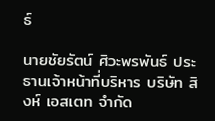ธ์

นายชัยรัตน์ ศิวะพรพันธ์ ประธานเจ้าหน้าที่บริหาร บริษัท สิงห์ เอสเตท จำกัด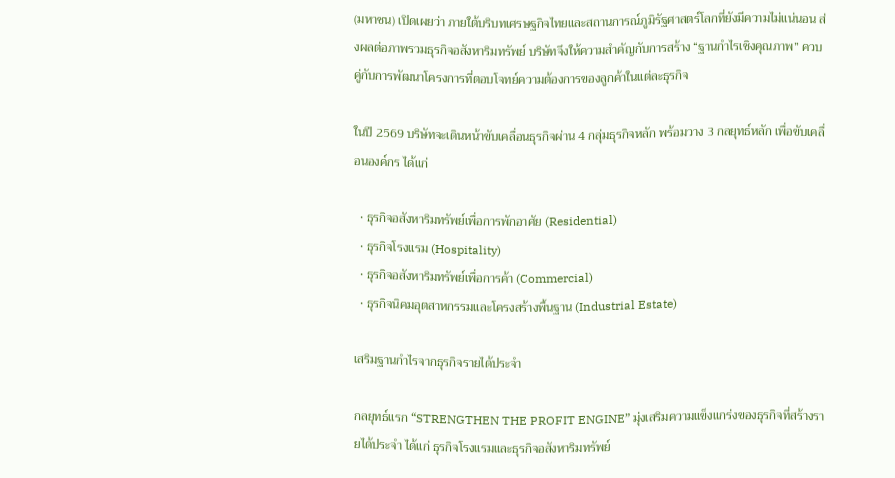(มหาชน) เปิดเผยว่า ภายใต้บริบทเศรษฐกิจไทยและสถานการณ์ภูมิรัฐศาสตร์โลกที่ยังมีความไม่แน่นอน ส่งผลต่อภาพรวมธุรกิจอสังหาริมทรัพย์ บริษัทจึงให้ความสำคัญกับการสร้าง “ฐานกำไรเชิงคุณภาพ” ควบคู่กับการพัฒนาโครงการที่ตอบโจทย์ความต้องการของลูกค้าในแต่ละธุรกิจ

ในปี 2569 บริษัทจะเดินหน้าขับเคลื่อนธุรกิจผ่าน 4 กลุ่มธุรกิจหลัก พร้อมวาง 3 กลยุทธ์หลัก เพื่อขับเคลื่อนองค์กร ได้แก่

  • ธุรกิจอสังหาริมทรัพย์เพื่อการพักอาศัย (Residential)
  • ธุรกิจโรงแรม (Hospitality)
  • ธุรกิจอสังหาริมทรัพย์เพื่อการค้า (Commercial)
  • ธุรกิจนิคมอุตสาหกรรมและโครงสร้างพื้นฐาน (Industrial Estate)

เสริมฐานกำไรจากธุรกิจรายได้ประจำ

กลยุทธ์แรก “STRENGTHEN THE PROFIT ENGINE” มุ่งเสริมความแข็งแกร่งของธุรกิจที่สร้างรายได้ประจำ ได้แก่ ธุรกิจโรงแรมและธุรกิจอสังหาริมทรัพย์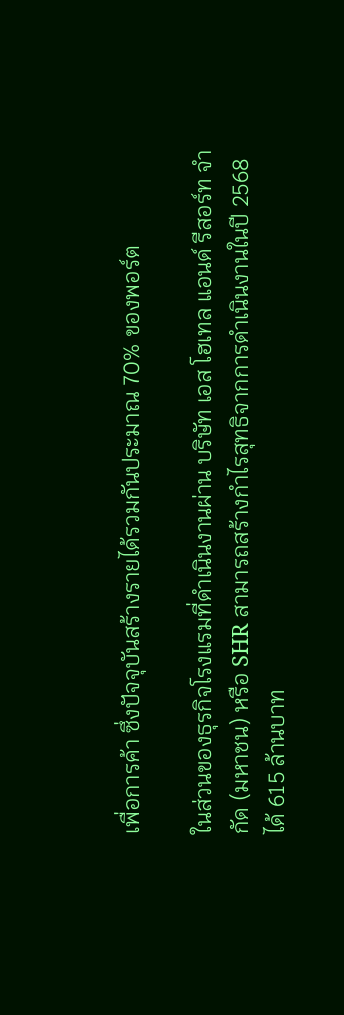เพื่อการค้า ซึ่งปัจจุบันสร้างรายได้รวมกันประมาณ 70% ของพอร์ต

ในส่วนของธุรกิจโรงแรมที่ดำเนินงานผ่าน บริษัท เอส โฮเทล แอนด์ รีสอร์ท จำกัด (มหาชน) หรือ SHR สามารถสร้างกำไรสุทธิจากการดำเนินงานในปี 2568 ได้ 615 ล้านบาท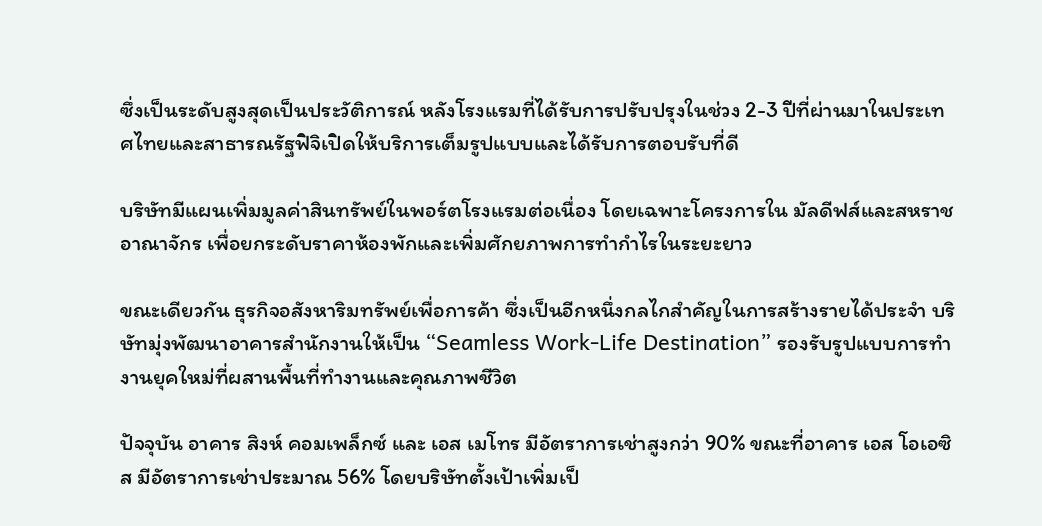ซึ่งเป็นระดับสูงสุดเป็นประวัติการณ์ หลังโรงแรมที่ได้รับการปรับปรุงในช่วง 2-3 ปีที่ผ่านมาในประเทศไทยและสาธารณรัฐฟิจิเปิดให้บริการเต็มรูปแบบและได้รับการตอบรับที่ดี

บริษัทมีแผนเพิ่มมูลค่าสินทรัพย์ในพอร์ตโรงแรมต่อเนื่อง โดยเฉพาะโครงการใน มัลดีฟส์และสหราชอาณาจักร เพื่อยกระดับราคาห้องพักและเพิ่มศักยภาพการทำกำไรในระยะยาว

ขณะเดียวกัน ธุรกิจอสังหาริมทรัพย์เพื่อการค้า ซึ่งเป็นอีกหนึ่งกลไกสำคัญในการสร้างรายได้ประจำ บริษัทมุ่งพัฒนาอาคารสำนักงานให้เป็น “Seamless Work-Life Destination” รองรับรูปแบบการทำงานยุคใหม่ที่ผสานพื้นที่ทำงานและคุณภาพชีวิต

ปัจจุบัน อาคาร สิงห์ คอมเพล็กซ์ และ เอส เมโทร มีอัตราการเช่าสูงกว่า 90% ขณะที่อาคาร เอส โอเอซิส มีอัตราการเช่าประมาณ 56% โดยบริษัทตั้งเป้าเพิ่มเป็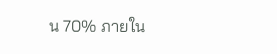น 70% ภายใน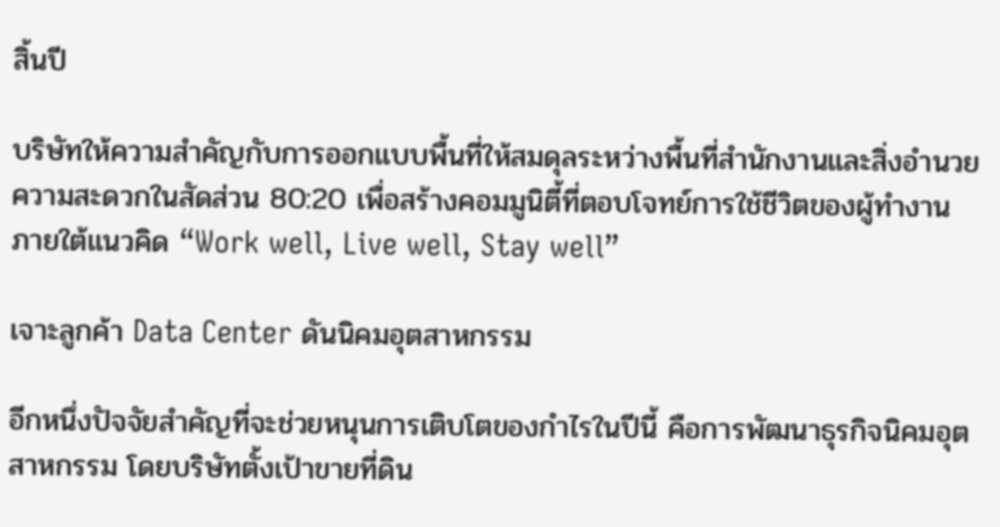สิ้นปี

บริษัทให้ความสำคัญกับการออกแบบพื้นที่ให้สมดุลระหว่างพื้นที่สำนักงานและสิ่งอำนวยความสะดวกในสัดส่วน 80:20 เพื่อสร้างคอมมูนิตี้ที่ตอบโจทย์การใช้ชีวิตของผู้ทำงาน ภายใต้แนวคิด “Work well, Live well, Stay well”

เจาะลูกค้า Data Center ดันนิคมอุตสาหกรรม

อีกหนึ่งปัจจัยสำคัญที่จะช่วยหนุนการเติบโตของกำไรในปีนี้ คือการพัฒนาธุรกิจนิคมอุตสาหกรรม โดยบริษัทตั้งเป้าขายที่ดิน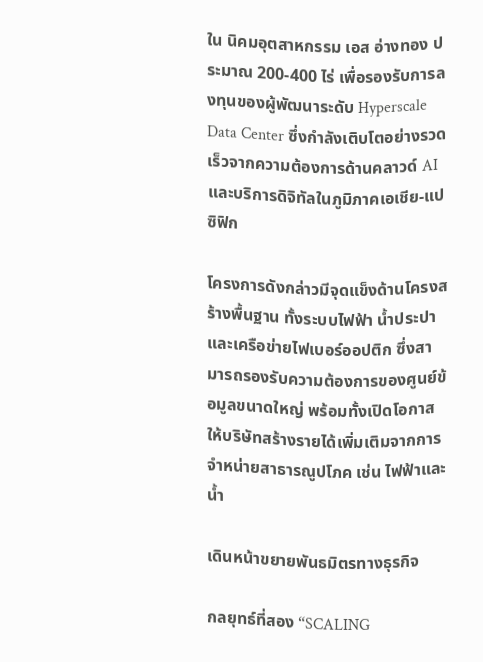ใน นิคมอุตสาหกรรม เอส อ่างทอง ประมาณ 200-400 ไร่ เพื่อรองรับการลงทุนของผู้พัฒนาระดับ Hyperscale Data Center ซึ่งกำลังเติบโตอย่างรวดเร็วจากความต้องการด้านคลาวด์ AI และบริการดิจิทัลในภูมิภาคเอเชีย-แปซิฟิก

โครงการดังกล่าวมีจุดแข็งด้านโครงสร้างพื้นฐาน ทั้งระบบไฟฟ้า น้ำประปา และเครือข่ายไฟเบอร์ออปติก ซึ่งสามารถรองรับความต้องการของศูนย์ข้อมูลขนาดใหญ่ พร้อมทั้งเปิดโอกาสให้บริษัทสร้างรายได้เพิ่มเติมจากการจำหน่ายสาธารณูปโภค เช่น ไฟฟ้าและน้ำ

เดินหน้าขยายพันธมิตรทางธุรกิจ

กลยุทธ์ที่สอง “SCALING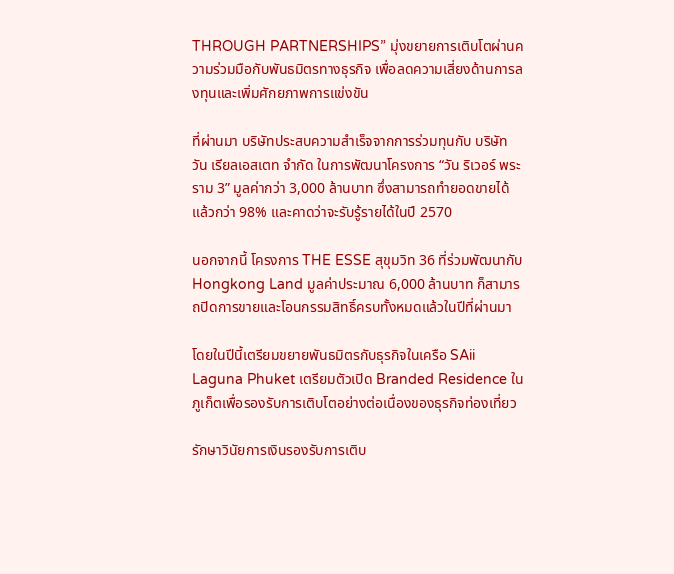THROUGH PARTNERSHIPS” มุ่งขยายการเติบโตผ่านความร่วมมือกับพันธมิตรทางธุรกิจ เพื่อลดความเสี่ยงด้านการลงทุนและเพิ่มศักยภาพการแข่งขัน

ที่ผ่านมา บริษัทประสบความสำเร็จจากการร่วมทุนกับ บริษัท วัน เรียลเอสเตท จำกัด ในการพัฒนาโครงการ “วัน ริเวอร์ พระราม 3” มูลค่ากว่า 3,000 ล้านบาท ซึ่งสามารถทำยอดขายได้แล้วกว่า 98% และคาดว่าจะรับรู้รายได้ในปี 2570

นอกจากนี้ โครงการ THE ESSE สุขุมวิท 36 ที่ร่วมพัฒนากับ Hongkong Land มูลค่าประมาณ 6,000 ล้านบาท ก็สามารถปิดการขายและโอนกรรมสิทธิ์ครบทั้งหมดแล้วในปีที่ผ่านมา

โดยในปีนี้เตรียมขยายพันธมิตรกับธุรกิจในเครือ SAii Laguna Phuket เตรียมตัวเปิด Branded Residence ในภูเก็ตเพื่อรองรับการเติบโตอย่างต่อเนื่องของธุรกิจท่องเที่ยว

รักษาวินัยการเงินรองรับการเติบ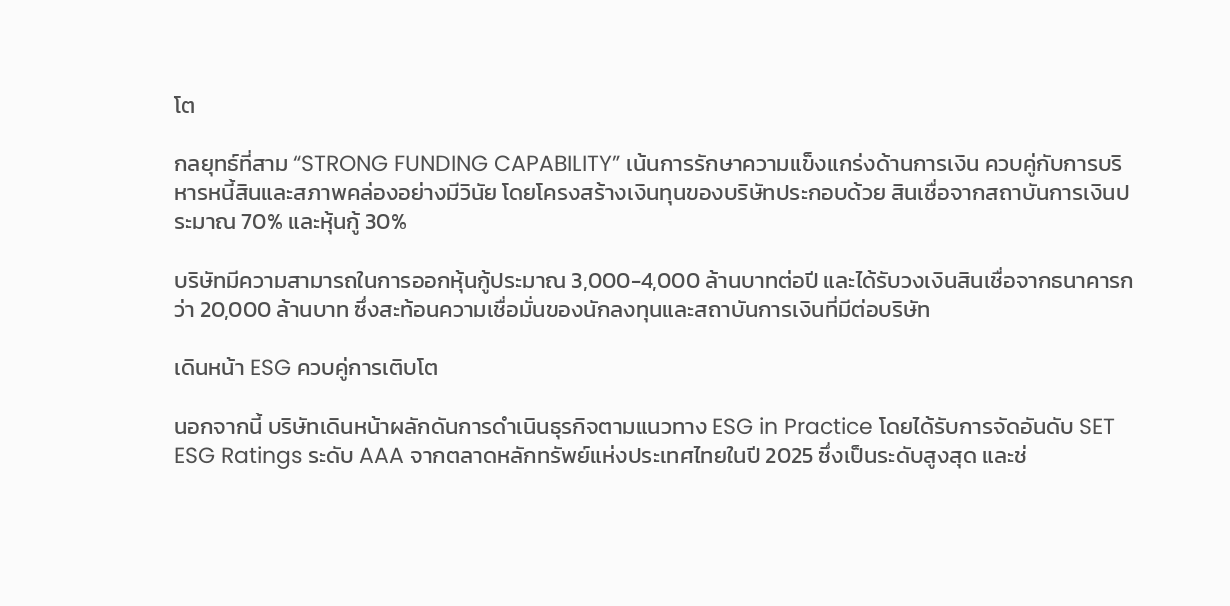โต

กลยุทธ์ที่สาม “STRONG FUNDING CAPABILITY” เน้นการรักษาความแข็งแกร่งด้านการเงิน ควบคู่กับการบริหารหนี้สินและสภาพคล่องอย่างมีวินัย โดยโครงสร้างเงินทุนของบริษัทประกอบด้วย สินเชื่อจากสถาบันการเงินประมาณ 70% และหุ้นกู้ 30%

บริษัทมีความสามารถในการออกหุ้นกู้ประมาณ 3,000-4,000 ล้านบาทต่อปี และได้รับวงเงินสินเชื่อจากธนาคารกว่า 20,000 ล้านบาท ซึ่งสะท้อนความเชื่อมั่นของนักลงทุนและสถาบันการเงินที่มีต่อบริษัท

เดินหน้า ESG ควบคู่การเติบโต

นอกจากนี้ บริษัทเดินหน้าผลักดันการดำเนินธุรกิจตามแนวทาง ESG in Practice โดยได้รับการจัดอันดับ SET ESG Ratings ระดับ AAA จากตลาดหลักทรัพย์แห่งประเทศไทยในปี 2025 ซึ่งเป็นระดับสูงสุด และช่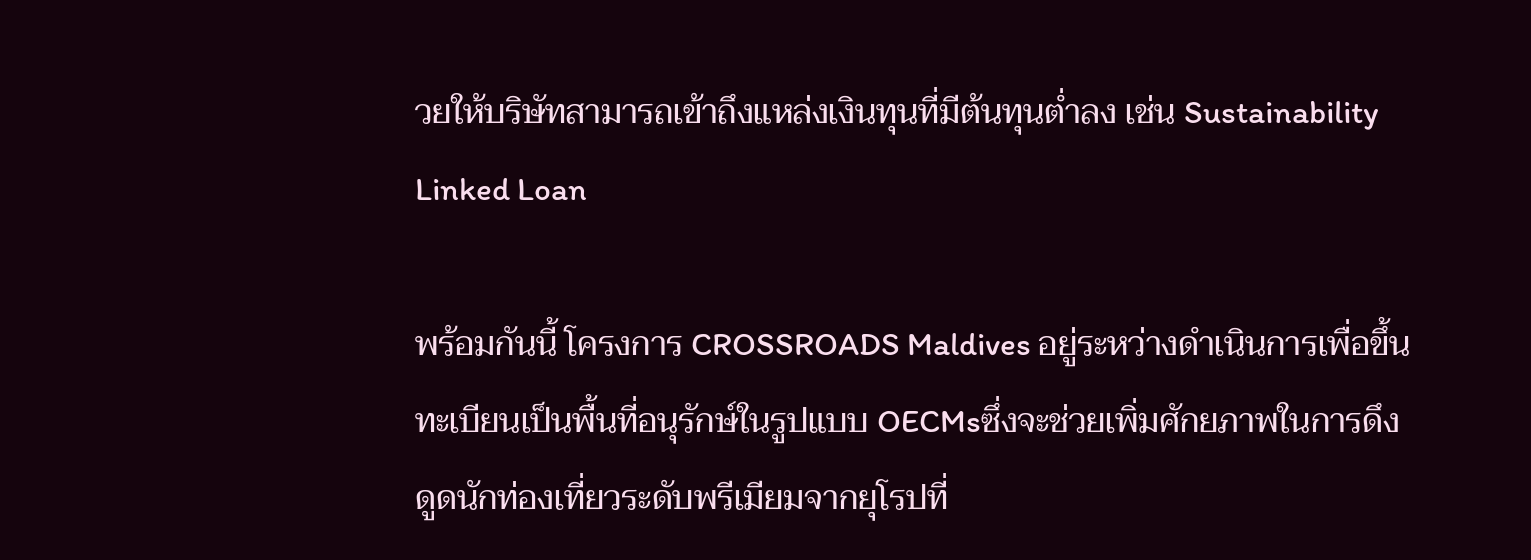วยให้บริษัทสามารถเข้าถึงแหล่งเงินทุนที่มีต้นทุนต่ำลง เช่น Sustainability Linked Loan

พร้อมกันนี้ โครงการ CROSSROADS Maldives อยู่ระหว่างดำเนินการเพื่อขึ้นทะเบียนเป็นพื้นที่อนุรักษ์ในรูปแบบ OECMsซึ่งจะช่วยเพิ่มศักยภาพในการดึงดูดนักท่องเที่ยวระดับพรีเมียมจากยุโรปที่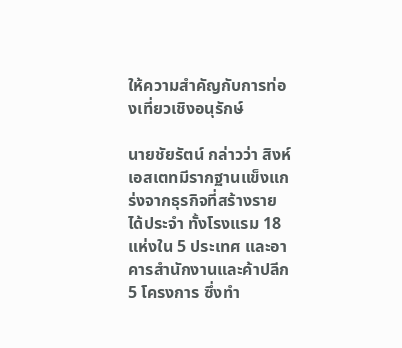ให้ความสำคัญกับการท่องเที่ยวเชิงอนุรักษ์

นายชัยรัตน์ กล่าวว่า สิงห์ เอสเตทมีรากฐานแข็งแกร่งจากธุรกิจที่สร้างรายได้ประจำ ทั้งโรงแรม 18 แห่งใน 5 ประเทศ และอาคารสำนักงานและค้าปลีก 5 โครงการ ซึ่งทำ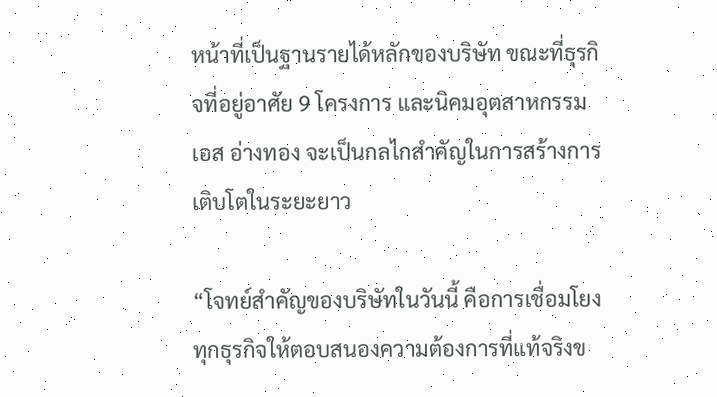หน้าที่เป็นฐานรายได้หลักของบริษัท ขณะที่ธุรกิจที่อยู่อาศัย 9 โครงการ และนิคมอุตสาหกรรม เอส อ่างทอง จะเป็นกลไกสำคัญในการสร้างการเติบโตในระยะยาว

“โจทย์สำคัญของบริษัทในวันนี้ คือการเชื่อมโยงทุกธุรกิจให้ตอบสนองความต้องการที่แท้จริงข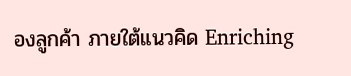องลูกค้า ภายใต้แนวคิด Enriching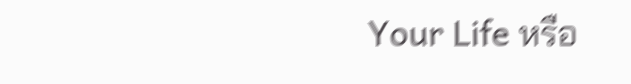Your Life หรือ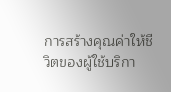การสร้างคุณค่าให้ชีวิตของผู้ใช้บริกา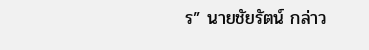ร” นายชัยรัตน์ กล่าว